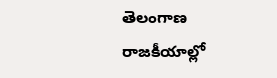తెలంగాణ రాజకీయాల్లో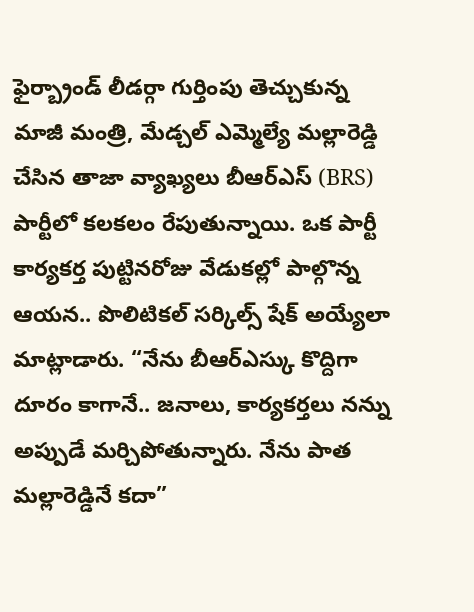ఫైర్బ్రాండ్ లీడర్గా గుర్తింపు తెచ్చుకున్న మాజీ మంత్రి, మేడ్చల్ ఎమ్మెల్యే మల్లారెడ్డి చేసిన తాజా వ్యాఖ్యలు బీఆర్ఎస్ (BRS) పార్టీలో కలకలం రేపుతున్నాయి. ఒక పార్టీ కార్యకర్త పుట్టినరోజు వేడుకల్లో పాల్గొన్న ఆయన.. పొలిటికల్ సర్కిల్స్ షేక్ అయ్యేలా మాట్లాడారు. “నేను బీఆర్ఎస్కు కొద్దిగా దూరం కాగానే.. జనాలు, కార్యకర్తలు నన్ను అప్పుడే మర్చిపోతున్నారు. నేను పాత మల్లారెడ్డినే కదా”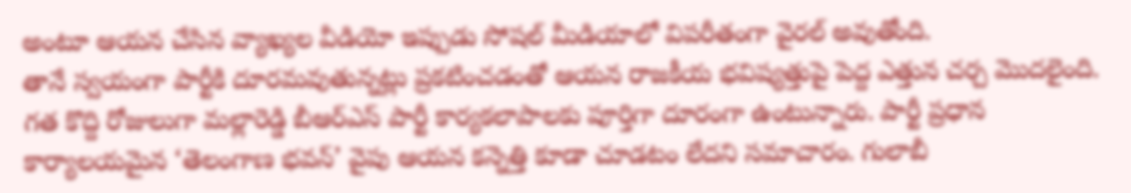అంటూ ఆయన చేసిన వ్యాఖ్యల వీడియో ఇప్పుడు సోషల్ మీడియాలో విపరీతంగా వైరల్ అవుతోంది.
తానే స్వయంగా పార్టీకి దూరమవుతున్నట్లు ప్రకటించడంతో ఆయన రాజకీయ భవిష్యత్తుపై పెద్ద ఎత్తున చర్చ మొదలైంది. గత కొద్ది రోజులుగా మల్లారెడ్డి బీఆర్ఎస్ పార్టీ కార్యకలాపాలకు పూర్తిగా దూరంగా ఉంటున్నారు. పార్టీ ప్రధాన కార్యాలయమైన ‘తెలంగాణ భవన్’ వైపు ఆయన కన్నెత్తి కూడా చూడటం లేదని సమాచారం. గులాబీ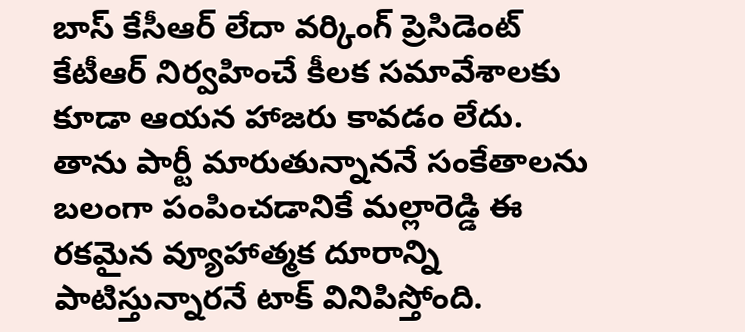బాస్ కేసీఆర్ లేదా వర్కింగ్ ప్రెసిడెంట్ కేటీఆర్ నిర్వహించే కీలక సమావేశాలకు కూడా ఆయన హాజరు కావడం లేదు. తాను పార్టీ మారుతున్నాననే సంకేతాలను బలంగా పంపించడానికే మల్లారెడ్డి ఈ రకమైన వ్యూహాత్మక దూరాన్ని పాటిస్తున్నారనే టాక్ వినిపిస్తోంది.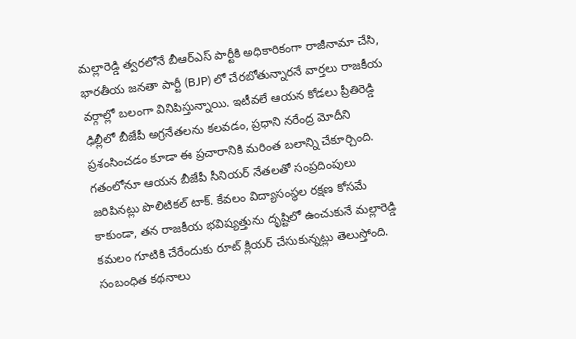మల్లారెడ్డి త్వరలోనే బీఆర్ఎస్ పార్టీకి అధికారికంగా రాజీనామా చేసి, భారతీయ జనతా పార్టీ (BJP) లో చేరబోతున్నారనే వార్తలు రాజకీయ వర్గాల్లో బలంగా వినిపిస్తున్నాయి. ఇటీవలే ఆయన కోడలు ప్రీతిరెడ్డి ఢిల్లీలో బీజేపీ అగ్రనేతలను కలవడం, ప్రధాని నరేంద్ర మోదీని ప్రశంసించడం కూడా ఈ ప్రచారానికి మరింత బలాన్ని చేకూర్చింది. గతంలోనూ ఆయన బీజేపీ సీనియర్ నేతలతో సంప్రదింపులు జరిపినట్లు పొలిటికల్ టాక్. కేవలం విద్యాసంస్థల రక్షణ కోసమే కాకుండా, తన రాజకీయ భవిష్యత్తును దృష్టిలో ఉంచుకునే మల్లారెడ్డి కమలం గూటికి చేరేందుకు రూట్ క్లియర్ చేసుకున్నట్లు తెలుస్తోంది.
సంబంధిత కథనాలు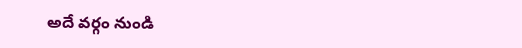అదే వర్గం నుండి